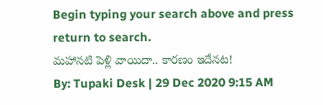Begin typing your search above and press return to search.
మహానటి పెళ్లి వాయిదా.. కారణం ఇదేనట!
By: Tupaki Desk | 29 Dec 2020 9:15 AM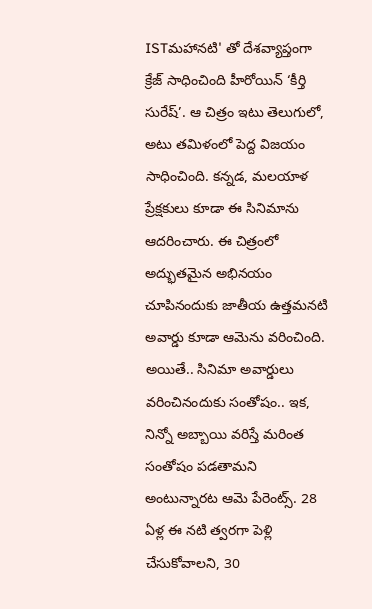ISTమహానటి' తో దేశవ్యాప్తంగా క్రేజ్ సాధించింది హీరోయిన్ ‘కీర్తి సురేష్’. ఆ చిత్రం ఇటు తెలుగులో, అటు తమిళంలో పెద్ద విజయం సాధించింది. కన్నడ, మలయాళ ప్రేక్షకులు కూడా ఈ సినిమాను ఆదరించారు. ఈ చిత్రంలో అద్భుతమైన అభినయం చూపినందుకు జాతీయ ఉత్తమనటి అవార్డు కూడా ఆమెను వరించింది.
అయితే.. సినిమా అవార్డులు వరించినందుకు సంతోషం.. ఇక, నిన్నో అబ్బాయి వరిస్తే మరింత సంతోషం పడతామని అంటున్నారట ఆమె పేరెంట్స్. 28 ఏళ్ల ఈ నటి త్వరగా పెళ్లి చేసుకోవాలని, 30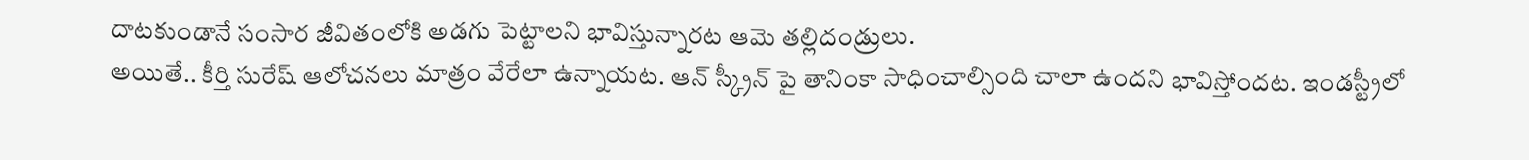దాటకుండానే సంసార జీవితంలోకి అడగు పెట్టాలని భావిస్తున్నారట ఆమె తల్లిదండ్రులు.
అయితే.. కీర్తి సురేష్ ఆలోచనలు మాత్రం వేరేలా ఉన్నాయట. ఆన్ స్క్రీన్ పై తానింకా సాధించాల్సింది చాలా ఉందని భావిస్తోందట. ఇండస్ట్రీలో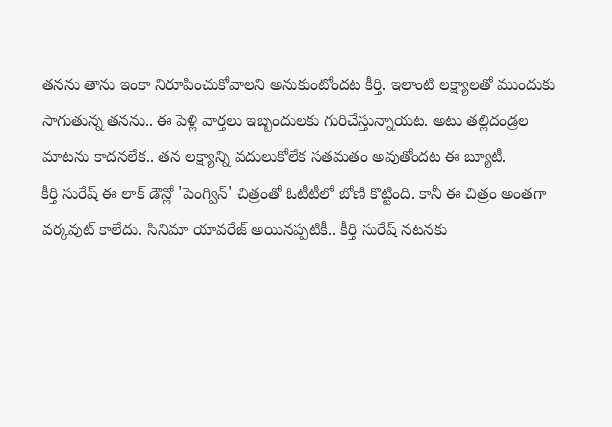తనను తాను ఇంకా నిరూపించుకోవాలని అనుకుంటోందట కీర్తి. ఇలాంటి లక్ష్యాలతో ముందుకు సాగుతున్న తనను.. ఈ పెళ్లి వార్తలు ఇబ్బందులకు గురిచేస్తున్నాయట. అటు తల్లిదండ్రల మాటను కాదనలేక.. తన లక్ష్యాన్ని వదులుకోలేక సతమతం అవుతోందట ఈ బ్యూటీ.
కీర్తి సురేష్ ఈ లాక్ డౌన్లో 'పెంగ్విన్' చిత్రంతో ఓటీటీలో బోణి కొట్టింది. కానీ ఈ చిత్రం అంతగా వర్కవుట్ కాలేదు. సినిమా యావరేజ్ అయినప్పటికీ.. కీర్తి సురేష్ నటనకు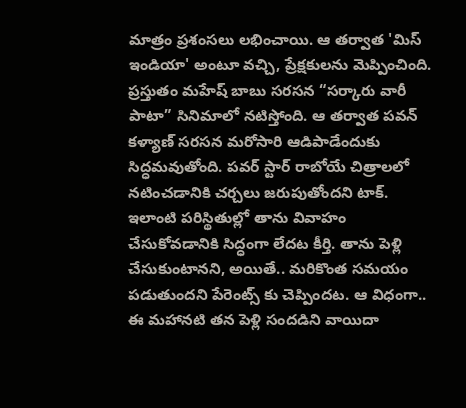మాత్రం ప్రశంసలు లభించాయి. ఆ తర్వాత 'మిస్ ఇండియా' అంటూ వచ్చి, ప్రేక్షకులను మెప్పించింది. ప్రస్తుతం మహేష్ బాబు సరసన “సర్కారు వారీ పాటా” సినిమాలో నటిస్తోంది. ఆ తర్వాత పవన్ కళ్యాణ్ సరసన మరోసారి ఆడిపాడేందుకు సిద్ధమవుతోంది. పవర్ స్టార్ రాబోయే చిత్రాలలో నటించడానికి చర్చలు జరుపుతోందని టాక్.
ఇలాంటి పరిస్థితుల్లో తాను వివాహం చేసుకోవడానికి సిద్ధంగా లేదట కీర్తి. తాను పెళ్లి చేసుకుంటానని, అయితే.. మరికొంత సమయం పడుతుందని పేరెంట్స్ కు చెప్పిందట. ఆ విధంగా.. ఈ మహానటి తన పెళ్లి సందడిని వాయిదా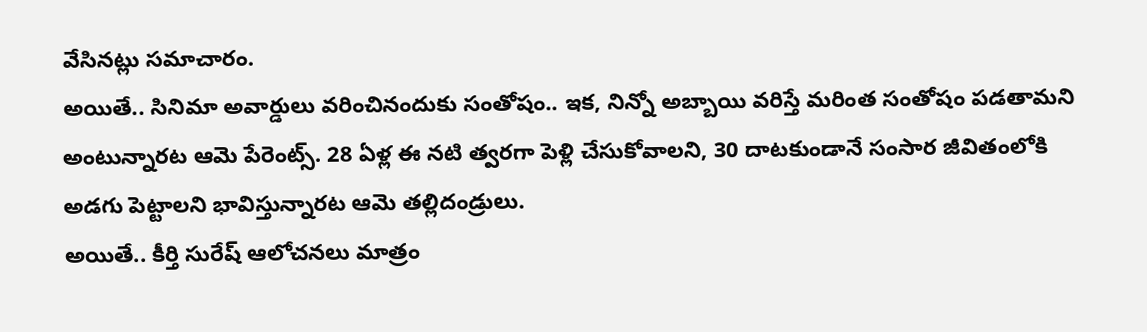వేసినట్లు సమాచారం.
అయితే.. సినిమా అవార్డులు వరించినందుకు సంతోషం.. ఇక, నిన్నో అబ్బాయి వరిస్తే మరింత సంతోషం పడతామని అంటున్నారట ఆమె పేరెంట్స్. 28 ఏళ్ల ఈ నటి త్వరగా పెళ్లి చేసుకోవాలని, 30 దాటకుండానే సంసార జీవితంలోకి అడగు పెట్టాలని భావిస్తున్నారట ఆమె తల్లిదండ్రులు.
అయితే.. కీర్తి సురేష్ ఆలోచనలు మాత్రం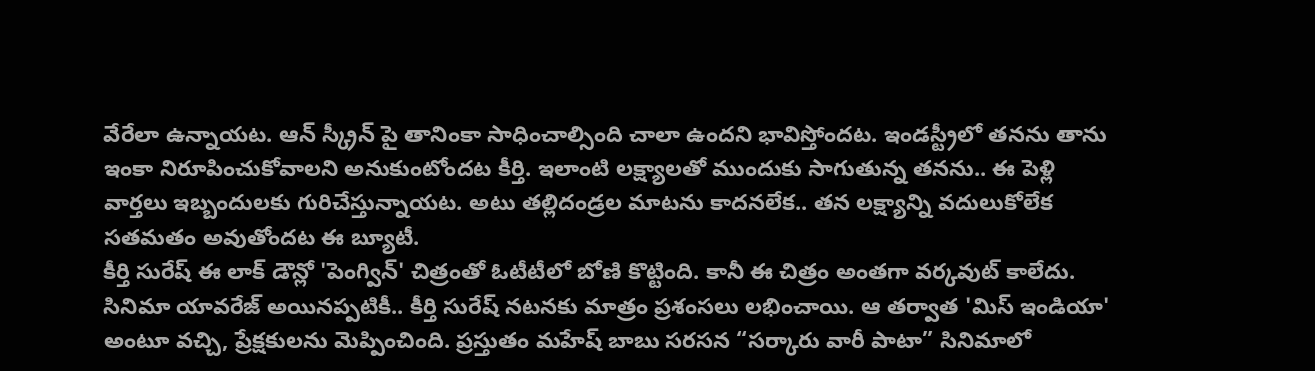వేరేలా ఉన్నాయట. ఆన్ స్క్రీన్ పై తానింకా సాధించాల్సింది చాలా ఉందని భావిస్తోందట. ఇండస్ట్రీలో తనను తాను ఇంకా నిరూపించుకోవాలని అనుకుంటోందట కీర్తి. ఇలాంటి లక్ష్యాలతో ముందుకు సాగుతున్న తనను.. ఈ పెళ్లి వార్తలు ఇబ్బందులకు గురిచేస్తున్నాయట. అటు తల్లిదండ్రల మాటను కాదనలేక.. తన లక్ష్యాన్ని వదులుకోలేక సతమతం అవుతోందట ఈ బ్యూటీ.
కీర్తి సురేష్ ఈ లాక్ డౌన్లో 'పెంగ్విన్' చిత్రంతో ఓటీటీలో బోణి కొట్టింది. కానీ ఈ చిత్రం అంతగా వర్కవుట్ కాలేదు. సినిమా యావరేజ్ అయినప్పటికీ.. కీర్తి సురేష్ నటనకు మాత్రం ప్రశంసలు లభించాయి. ఆ తర్వాత 'మిస్ ఇండియా' అంటూ వచ్చి, ప్రేక్షకులను మెప్పించింది. ప్రస్తుతం మహేష్ బాబు సరసన “సర్కారు వారీ పాటా” సినిమాలో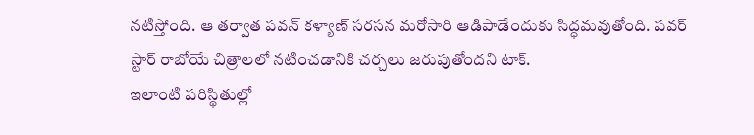నటిస్తోంది. ఆ తర్వాత పవన్ కళ్యాణ్ సరసన మరోసారి ఆడిపాడేందుకు సిద్ధమవుతోంది. పవర్ స్టార్ రాబోయే చిత్రాలలో నటించడానికి చర్చలు జరుపుతోందని టాక్.
ఇలాంటి పరిస్థితుల్లో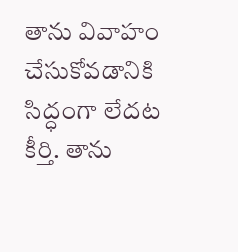తాను వివాహం చేసుకోవడానికి సిద్ధంగా లేదట కీర్తి. తాను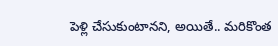పెళ్లి చేసుకుంటానని, అయితే.. మరికొంత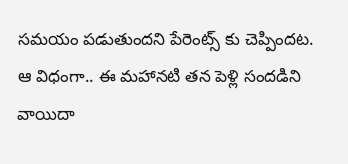సమయం పడుతుందని పేరెంట్స్ కు చెప్పిందట. ఆ విధంగా.. ఈ మహానటి తన పెళ్లి సందడిని వాయిదా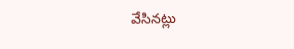వేసినట్లు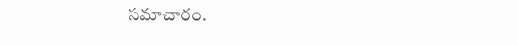సమాచారం.